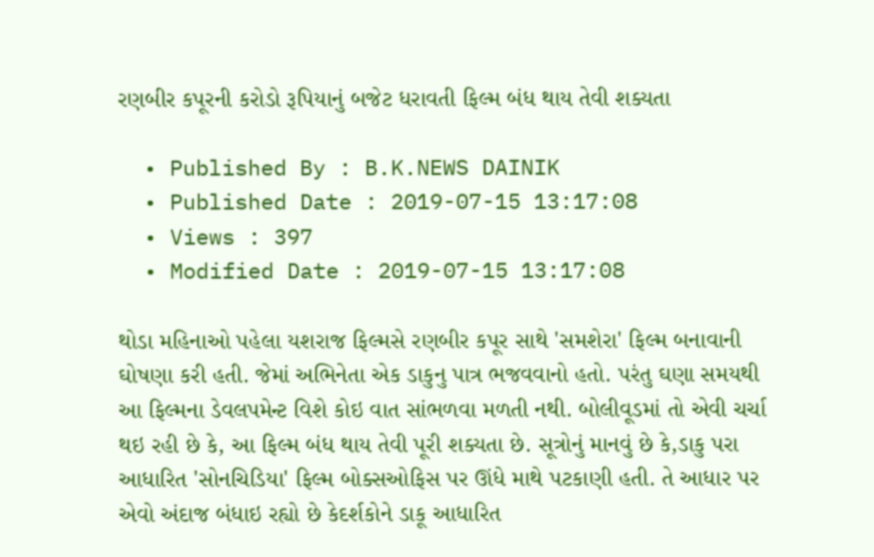રણબીર કપૂરની કરોડો રૂપિયાનું બજેટ ધરાવતી ફિલ્મ બંધ થાય તેવી શક્યતા

  • Published By : B.K.NEWS DAINIK
  • Published Date : 2019-07-15 13:17:08
  • Views : 397
  • Modified Date : 2019-07-15 13:17:08

થોડા મહિનાઓ પહેલા યશરાજ ફિલ્મસે રણબીર કપૂર સાથે 'સમશેરા' ફિલ્મ બનાવાની ઘોષણા કરી હતી. જેમાં અભિનેતા એક ડાકુનુ પાત્ર ભજવવાનો હતો. પરંતુ ઘણા સમયથી આ ફિલ્મના ડેવલપમેન્ટ વિશે કોઇ વાત સાંભળવા મળતી નથી. બોલીવૂડમાં તો એવી ચર્ચા થઇ રહી છે કે, આ ફિલ્મ બંધ થાય તેવી પૂરી શક્યતા છે. સૂત્રોનું માનવું છે કે,ડાકુ પરા આધારિત 'સોનચિડિયા' ફિલ્મ બોક્સઓફિસ પર ઊંધે માથે પટકાણી હતી. તે આધાર પર એવો અંદાજ બંધાઇ રહ્યો છે કેદર્શકોને ડાકૂ આધારિત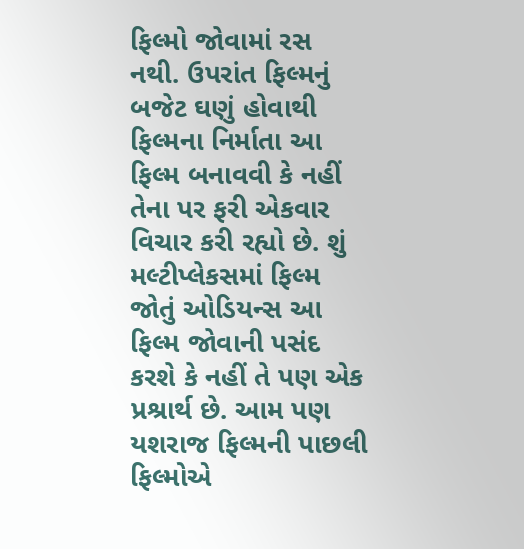ફિલ્મો જોવામાં રસ નથી. ઉપરાંત ફિલ્મનું બજેટ ઘણું હોવાથી ફિલ્મના નિર્માતા આ ફિલ્મ બનાવવી કે નહીં તેના પર ફરી એકવાર વિચાર કરી રહ્યો છે. શું મલ્ટીપ્લેકસમાં ફિલ્મ જોતું ઓડિયન્સ આ ફિલ્મ જોવાની પસંદ કરશે કે નહીં તે પણ એક પ્રશ્રાર્થ છે. આમ પણ યશરાજ ફિલ્મની પાછલી ફિલ્મોએ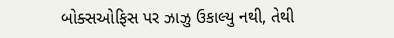બોક્સઓફિસ પર ઝાઝુ ઉકાલ્યુ નથી, તેથી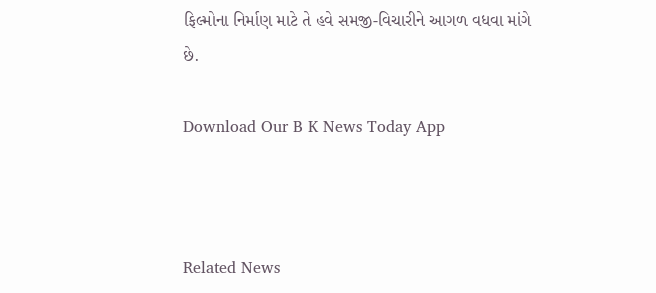ફિલ્મોના નિર્માણ માટે તે હવે સમજી-વિચારીને આગળ વધવા માંગે છે.

Download Our B K News Today App



Related News